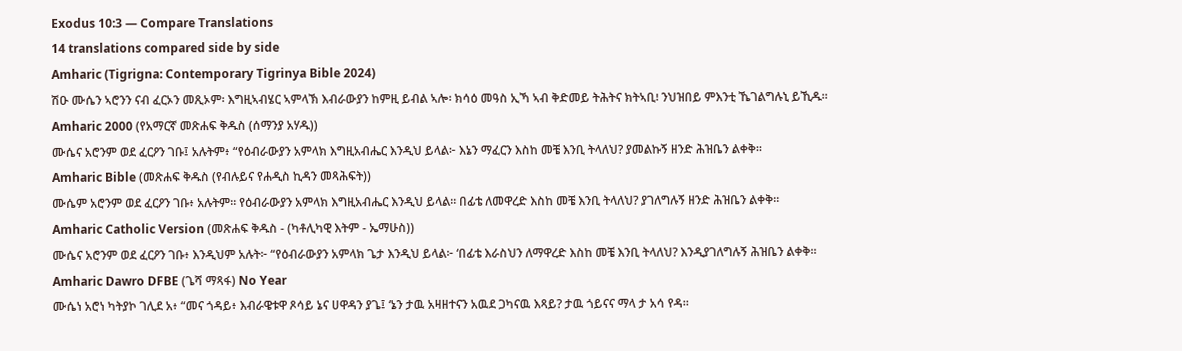Exodus 10:3 — Compare Translations
14 translations compared side by side
Amharic (Tigrigna: Contemporary Tigrinya Bible 2024)
ሽዑ ሙሴን ኣሮንን ናብ ፈርኦን መጺኦም፡ እግዚኣብሄር ኣምላኽ እብራውያን ከምዚ ይብል ኣሎ፡ ክሳዕ መዓስ ኢኻ ኣብ ቅድመይ ትሕትና ክትኣቢ፧ ንህዝበይ ምእንቲ ኼገልግሉኒ ይኺዱ።
Amharic 2000 (የአማርኛ መጽሐፍ ቅዱስ (ሰማንያ አሃዱ))
ሙሴና አሮንም ወደ ፈርዖን ገቡ፤ አሉትም፥ “የዕብራውያን አምላክ እግዚአብሔር እንዲህ ይላል፦ እኔን ማፈርን እስከ መቼ እንቢ ትላለህ? ያመልኩኝ ዘንድ ሕዝቤን ልቀቅ።
Amharic Bible (መጽሐፍ ቅዱስ (የብሉይና የሐዲስ ኪዳን መጻሕፍት))
ሙሴም አሮንም ወደ ፈርዖን ገቡ፥ አሉትም። የዕብራውያን አምላክ እግዚአብሔር እንዲህ ይላል። በፊቴ ለመዋረድ እስከ መቼ እንቢ ትላለህ? ያገለግሉኝ ዘንድ ሕዝቤን ልቀቅ።
Amharic Catholic Version (መጽሐፍ ቅዱስ - (ካቶሊካዊ እትም - ኤማሁስ))
ሙሴና አሮንም ወደ ፈርዖን ገቡ፥ እንዲህም አሉት፦ “የዕብራውያን አምላክ ጌታ እንዲህ ይላል፦ ‘በፊቴ እራስህን ለማዋረድ እስከ መቼ እንቢ ትላለህ? እንዲያገለግሉኝ ሕዝቤን ልቀቅ።
Amharic Dawro DFBE (ጌሻ ማጻፋ) No Year
ሙሴነ አሮነ ካትያኮ ገሊደ አ፥ “መና ጎዳይ፥ እብራዌቱዋ ጾሳይ ኔና ሀዋዳን ያጌ፤ ‘ኔን ታዉ አዛዘተናን አዉደ ጋካናዉ እጻይ? ታዉ ጎይናና ማላ ታ አሳ የዳ።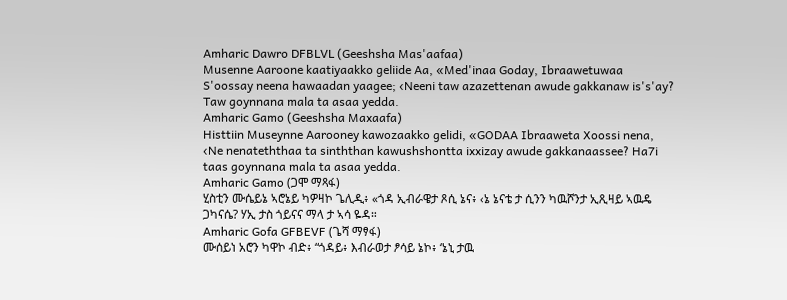Amharic Dawro DFBLVL (Geeshsha Mas'aafaa)
Musenne Aaroone kaatiyaakko geliide Aa, «Med'inaa Goday, Ibraawetuwaa S'oossay neena hawaadan yaagee; ‹Neeni taw azazettenan awude gakkanaw is's'ay? Taw goynnana mala ta asaa yedda.
Amharic Gamo (Geeshsha Maxaafa)
Histtiin Museynne Aarooney kawozaakko gelidi, «GODAA Ibraaweta Xoossi nena, ‹Ne nenateththaa ta sinththan kawushshontta ixxizay awude gakkanaassee? Ha7i taas goynnana mala ta asaa yedda.
Amharic Gamo (ጋሞ ማጻፋ)
ሂስቲን ሙሴይኔ ኣሮኔይ ካዎዛኮ ጌሊዲ፥ «ጎዳ ኢብራዌታ ጾሲ ኔና፥ ‹ኔ ኔናቴ ታ ሲንን ካዉሾንታ ኢጺዛይ ኣዉዴ ጋካናሴ? ሃኢ ታስ ጎይናና ማላ ታ ኣሳ ዬዳ።
Amharic Gofa GFBEVF (ጌሻ ማፃፋ)
ሙሰይነ አሮን ካዋኮ ብድ፥ “ጎዳይ፥ እብራወታ ፆሳይ ኔኮ፥ ‘ኔኒ ታዉ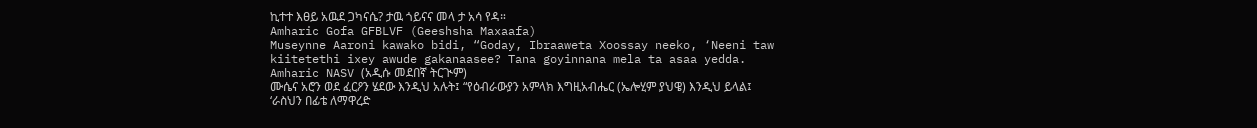ኪተተ እፀይ አዉደ ጋካናሴ? ታዉ ጎይናና መላ ታ አሳ የዳ።
Amharic Gofa GFBLVF (Geeshsha Maxaafa)
Museynne Aaroni kawako bidi, “Goday, Ibraaweta Xoossay neeko, ‘Neeni taw kiitetethi ixey awude gakanaasee? Tana goyinnana mela ta asaa yedda.
Amharic NASV (አዲሱ መደበኛ ትርጒም)
ሙሴና አሮን ወደ ፈርዖን ሄደው እንዲህ አሉት፤ “የዕብራውያን አምላክ እግዚአብሔር (ኤሎሂም ያህዌ) እንዲህ ይላል፤ ‘ራስህን በፊቴ ለማዋረድ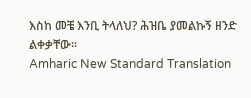እስከ መቼ እንቢ ትላለህ? ሕዝቤ ያመልኩኝ ዘንድ ልቀቃቸው።
Amharic New Standard Translation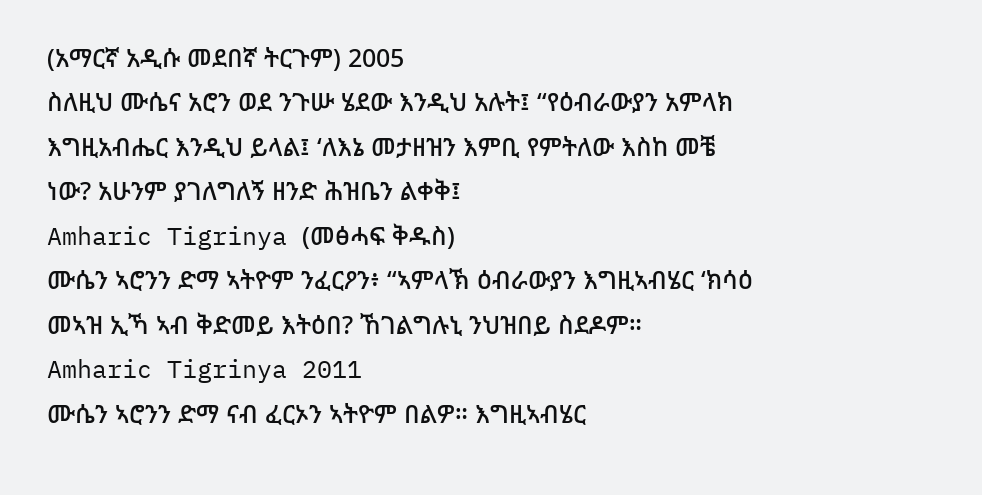(አማርኛ አዲሱ መደበኛ ትርጉም) 2005
ስለዚህ ሙሴና አሮን ወደ ንጉሡ ሄደው እንዲህ አሉት፤ “የዕብራውያን አምላክ እግዚአብሔር እንዲህ ይላል፤ ‘ለእኔ መታዘዝን እምቢ የምትለው እስከ መቼ ነው? አሁንም ያገለግለኝ ዘንድ ሕዝቤን ልቀቅ፤
Amharic Tigrinya (መፅሓፍ ቅዱስ)
ሙሴን ኣሮንን ድማ ኣትዮም ንፈርዖን፥ “ኣምላኽ ዕብራውያን እግዚኣብሄር ‘ክሳዕ መኣዝ ኢኻ ኣብ ቅድመይ እትዕበ? ኸገልግሉኒ ንህዝበይ ስደዶም።
Amharic Tigrinya 2011
ሙሴን ኣሮንን ድማ ናብ ፈርኦን ኣትዮም በልዎ። እግዚኣብሄር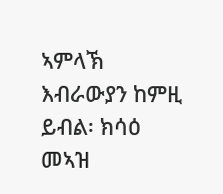ኣምላኽ እብራውያን ከምዚ ይብል፡ ክሳዕ መኣዝ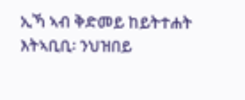ኢኻ ኣብ ቅድመይ ከይትተሐት እትኣቢቢ፡ ንህዝበይ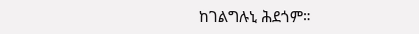ከገልግሉኒ ሕደጎም።